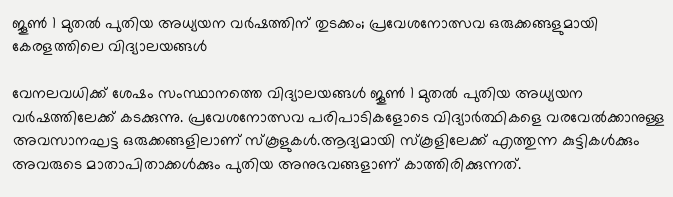ജൂൺ 1 മുതൽ പുതിയ അധ്യയന വർഷത്തിന് തുടക്കം; പ്രവേശനോത്സവ ഒരുക്കങ്ങളുമായി കേരളത്തിലെ വിദ്യാലയങ്ങൾ

വേനലവധിക്ക് ശേഷം സംസ്ഥാനത്തെ വിദ്യാലയങ്ങൾ ജൂൺ 1 മുതൽ പുതിയ അധ്യയന വർഷത്തിലേക്ക് കടക്കുന്നു. പ്രവേശനോത്സവ പരിപാടികളോടെ വിദ്യാർത്ഥികളെ വരവേൽക്കാനുള്ള അവസാനഘട്ട ഒരുക്കങ്ങളിലാണ് സ്കൂളുകൾ.ആദ്യമായി സ്കൂളിലേക്ക് എത്തുന്ന കുട്ടികൾക്കും അവരുടെ മാതാപിതാക്കൾക്കും പുതിയ അനുഭവങ്ങളാണ് കാത്തിരിക്കുന്നത്.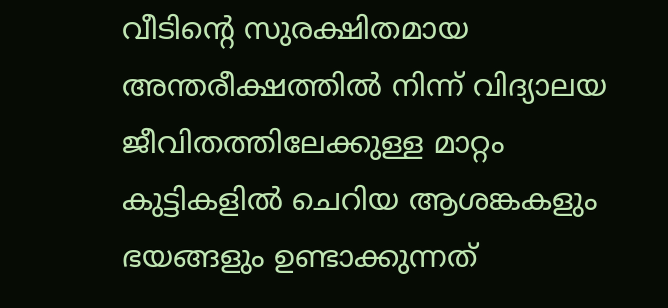വീടിന്റെ സുരക്ഷിതമായ അന്തരീക്ഷത്തിൽ നിന്ന് വിദ്യാലയ ജീവിതത്തിലേക്കുള്ള മാറ്റം കുട്ടികളിൽ ചെറിയ ആശങ്കകളും ഭയങ്ങളും ഉണ്ടാക്കുന്നത്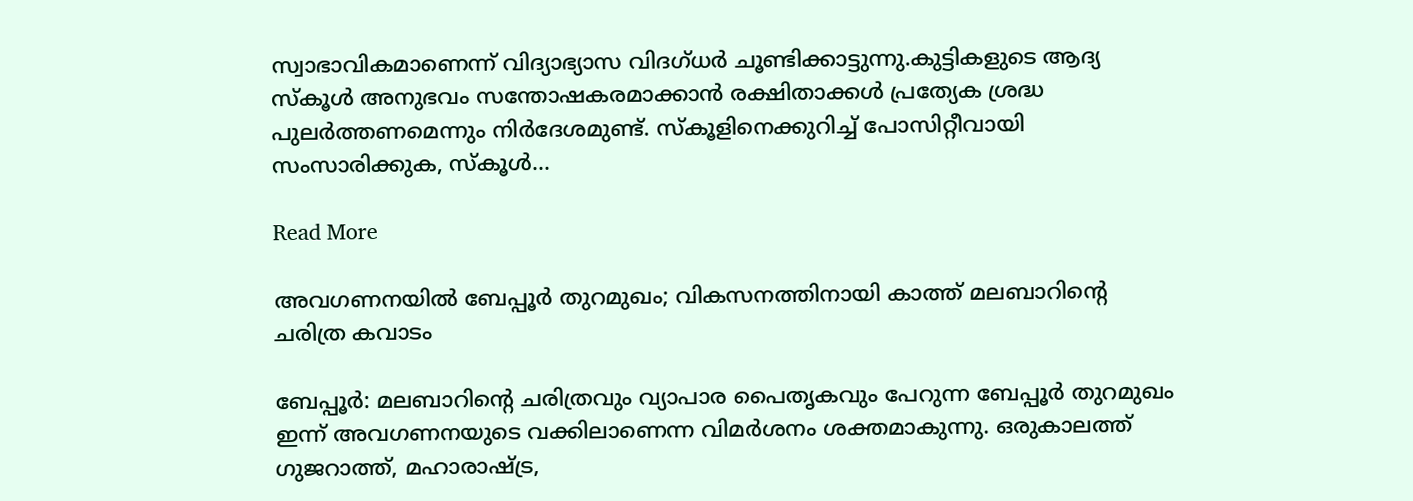സ്വാഭാവികമാണെന്ന് വിദ്യാഭ്യാസ വിദഗ്ധർ ചൂണ്ടിക്കാട്ടുന്നു.കുട്ടികളുടെ ആദ്യ സ്കൂൾ അനുഭവം സന്തോഷകരമാക്കാൻ രക്ഷിതാക്കൾ പ്രത്യേക ശ്രദ്ധ പുലർത്തണമെന്നും നിർദേശമുണ്ട്. സ്കൂളിനെക്കുറിച്ച് പോസിറ്റീവായി സംസാരിക്കുക, സ്കൂൾ…

Read More

അവഗണനയിൽ ബേപ്പൂർ തുറമുഖം; വികസനത്തിനായി കാത്ത് മലബാറിന്റെ ചരിത്ര കവാടം

ബേപ്പൂർ: മലബാറിന്റെ ചരിത്രവും വ്യാപാര പൈതൃകവും പേറുന്ന ബേപ്പൂർ തുറമുഖം ഇന്ന് അവഗണനയുടെ വക്കിലാണെന്ന വിമർശനം ശക്തമാകുന്നു. ഒരുകാലത്ത് ഗുജറാത്ത്, മഹാരാഷ്ട്ര,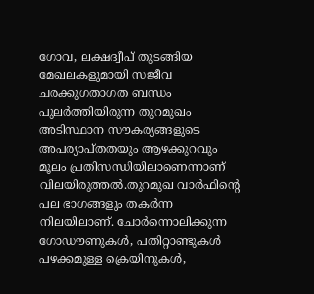ഗോവ, ലക്ഷദ്വീപ് തുടങ്ങിയ മേഖലകളുമായി സജീവ ചരക്കുഗതാഗത ബന്ധം പുലർത്തിയിരുന്ന തുറമുഖം അടിസ്ഥാന സൗകര്യങ്ങളുടെ അപര്യാപ്തതയും ആഴക്കുറവും മൂലം പ്രതിസന്ധിയിലാണെന്നാണ് വിലയിരുത്തൽ.തുറമുഖ വാർഫിന്റെ പല ഭാഗങ്ങളും തകർന്ന നിലയിലാണ്. ചോർന്നൊലിക്കുന്ന ഗോഡൗണുകൾ, പതിറ്റാണ്ടുകൾ പഴക്കമുള്ള ക്രെയിനുകൾ,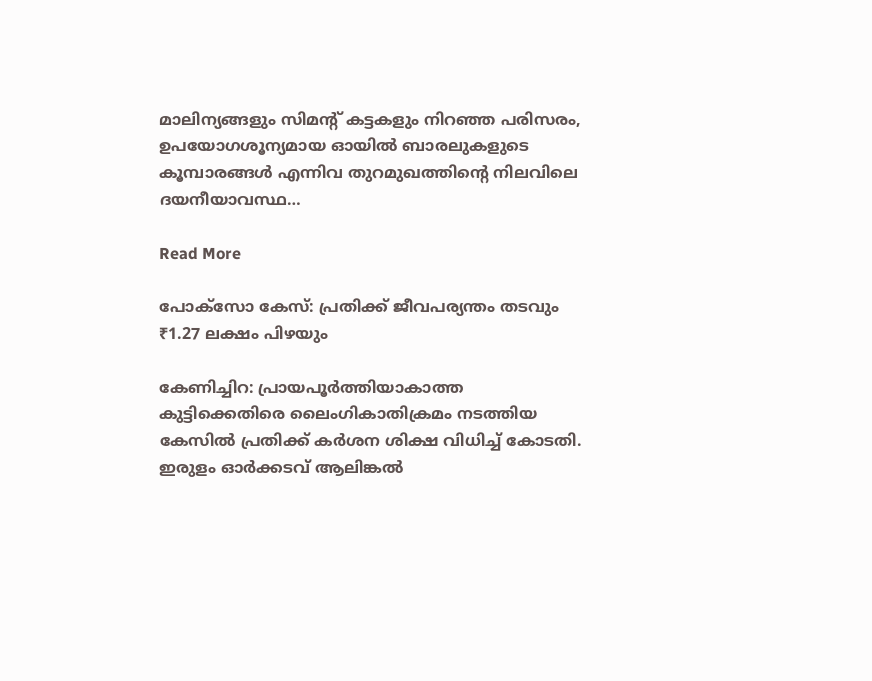മാലിന്യങ്ങളും സിമന്റ് കട്ടകളും നിറഞ്ഞ പരിസരം, ഉപയോഗശൂന്യമായ ഓയിൽ ബാരലുകളുടെ കൂമ്പാരങ്ങൾ എന്നിവ തുറമുഖത്തിന്റെ നിലവിലെ ദയനീയാവസ്ഥ…

Read More

പോക്സോ കേസ്: പ്രതിക്ക് ജീവപര്യന്തം തടവും ₹1.27 ലക്ഷം പിഴയും

കേണിച്ചിറ: പ്രായപൂർത്തിയാകാത്ത കുട്ടിക്കെതിരെ ലൈംഗികാതിക്രമം നടത്തിയ കേസിൽ പ്രതിക്ക് കർശന ശിക്ഷ വിധിച്ച് കോടതി. ഇരുളം ഓർക്കടവ് ആലിങ്കൽ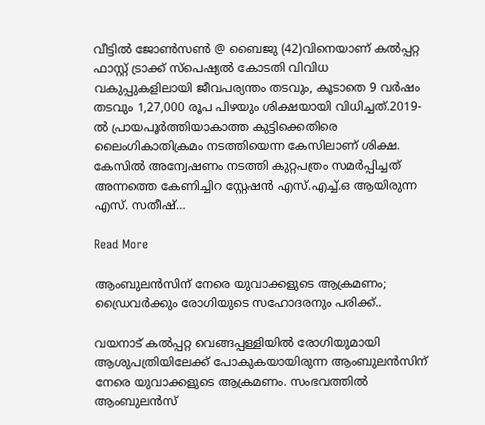വീട്ടിൽ ജോൺസൺ @ ബൈജു (42)വിനെയാണ് കൽപ്പറ്റ ഫാസ്റ്റ് ട്രാക്ക് സ്‌പെഷ്യൽ കോടതി വിവിധ വകുപ്പുകളിലായി ജീവപര്യന്തം തടവും, കൂടാതെ 9 വർഷം തടവും 1,27,000 രൂപ പിഴയും ശിക്ഷയായി വിധിച്ചത്.2019-ൽ പ്രായപൂർത്തിയാകാത്ത കുട്ടിക്കെതിരെ ലൈംഗികാതിക്രമം നടത്തിയെന്ന കേസിലാണ് ശിക്ഷ. കേസിൽ അന്വേഷണം നടത്തി കുറ്റപത്രം സമർപ്പിച്ചത് അന്നത്തെ കേണിച്ചിറ സ്റ്റേഷൻ എസ്.എച്ച്.ഒ ആയിരുന്ന എസ്. സതീഷ്…

Read More

ആംബുലൻസിന് നേരെ യുവാക്കളുടെ ആക്രമണം; ഡ്രൈവർക്കും രോഗിയുടെ സഹോദരനും പരിക്ക്..

വയനാട് കൽപ്പറ്റ വെങ്ങപ്പള്ളിയിൽ രോഗിയുമായി ആശുപത്രിയിലേക്ക് പോകുകയായിരുന്ന ആംബുലൻസിന് നേരെ യുവാക്കളുടെ ആക്രമണം. സംഭവത്തിൽ ആംബുലൻസ്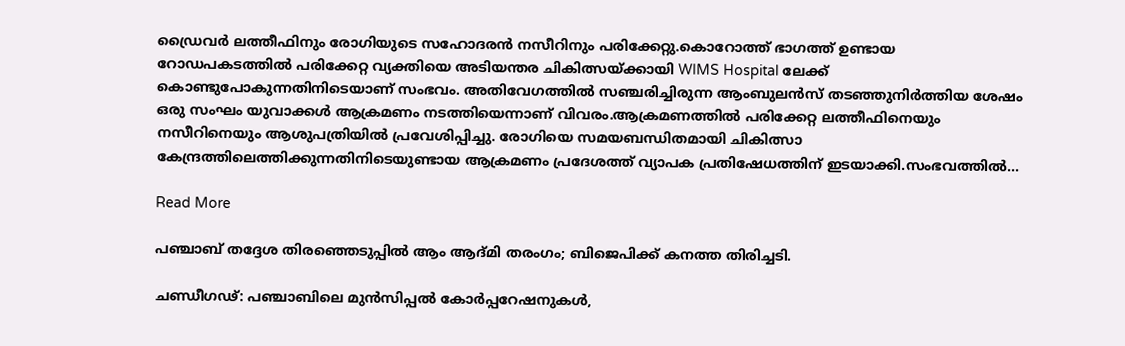ഡ്രൈവർ ലത്തീഫിനും രോഗിയുടെ സഹോദരൻ നസീറിനും പരിക്കേറ്റു.കൊറോത്ത് ഭാഗത്ത് ഉണ്ടായ റോഡപകടത്തിൽ പരിക്കേറ്റ വ്യക്തിയെ അടിയന്തര ചികിത്സയ്ക്കായി WIMS Hospital ലേക്ക് കൊണ്ടുപോകുന്നതിനിടെയാണ് സംഭവം. അതിവേഗത്തിൽ സഞ്ചരിച്ചിരുന്ന ആംബുലൻസ് തടഞ്ഞുനിർത്തിയ ശേഷം ഒരു സംഘം യുവാക്കൾ ആക്രമണം നടത്തിയെന്നാണ് വിവരം.ആക്രമണത്തിൽ പരിക്കേറ്റ ലത്തീഫിനെയും നസീറിനെയും ആശുപത്രിയിൽ പ്രവേശിപ്പിച്ചു. രോഗിയെ സമയബന്ധിതമായി ചികിത്സാ കേന്ദ്രത്തിലെത്തിക്കുന്നതിനിടെയുണ്ടായ ആക്രമണം പ്രദേശത്ത് വ്യാപക പ്രതിഷേധത്തിന് ഇടയാക്കി.സംഭവത്തിൽ…

Read More

പഞ്ചാബ് തദ്ദേശ തിരഞ്ഞെടുപ്പിൽ ആം ആദ്മി തരംഗം; ബിജെപിക്ക് കനത്ത തിരിച്ചടി.

ചണ്ഡീഗഢ്: പഞ്ചാബിലെ മുൻസിപ്പൽ കോർപ്പറേഷനുകൾ,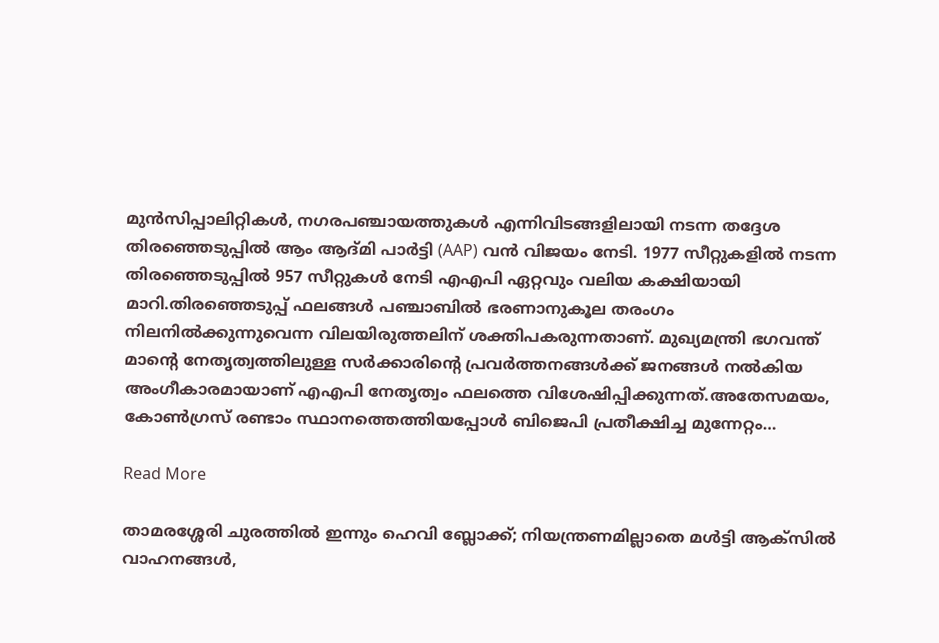മുൻസിപ്പാലിറ്റികൾ, നഗരപഞ്ചായത്തുകൾ എന്നിവിടങ്ങളിലായി നടന്ന തദ്ദേശ തിരഞ്ഞെടുപ്പിൽ ആം ആദ്മി പാർട്ടി (AAP) വൻ വിജയം നേടി. 1977 സീറ്റുകളിൽ നടന്ന തിരഞ്ഞെടുപ്പിൽ 957 സീറ്റുകൾ നേടി എഎപി ഏറ്റവും വലിയ കക്ഷിയായി മാറി.തിരഞ്ഞെടുപ്പ് ഫലങ്ങൾ പഞ്ചാബിൽ ഭരണാനുകൂല തരംഗം നിലനിൽക്കുന്നുവെന്ന വിലയിരുത്തലിന് ശക്തിപകരുന്നതാണ്. മുഖ്യമന്ത്രി ഭഗവന്ത് മാന്റെ നേതൃത്വത്തിലുള്ള സർക്കാരിന്റെ പ്രവർത്തനങ്ങൾക്ക് ജനങ്ങൾ നൽകിയ അംഗീകാരമായാണ് എഎപി നേതൃത്വം ഫലത്തെ വിശേഷിപ്പിക്കുന്നത്.അതേസമയം, കോൺഗ്രസ് രണ്ടാം സ്ഥാനത്തെത്തിയപ്പോൾ ബിജെപി പ്രതീക്ഷിച്ച മുന്നേറ്റം…

Read More

താമരശ്ശേരി ചുരത്തിൽ ഇന്നും ഹെവി ബ്ലോക്ക്; നിയന്ത്രണമില്ലാതെ മൾട്ടി ആക്സിൽ വാഹനങ്ങൾ,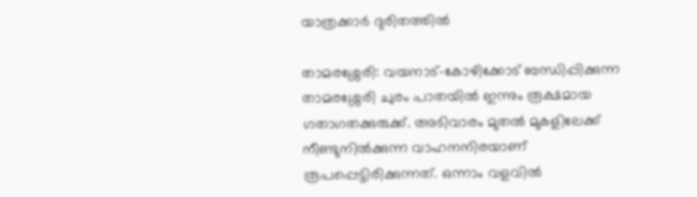യാത്രക്കാർ ദുരിതത്തിൽ

താമരശ്ശേരി: വയനാട്-കോഴിക്കോട് ബന്ധിപ്പിക്കുന്ന താമരശ്ശേരി ചുരം പാതയിൽ ഇന്നും രൂക്ഷമായ ഗതാഗതക്കുരുക്ക്. അടിവാരം മുതൽ മുകളിലേക്ക് നീണ്ടുനിൽക്കുന്ന വാഹനനിരയാണ് രൂപപ്പെട്ടിരിക്കുന്നത്. ഒന്നാം വളവിൽ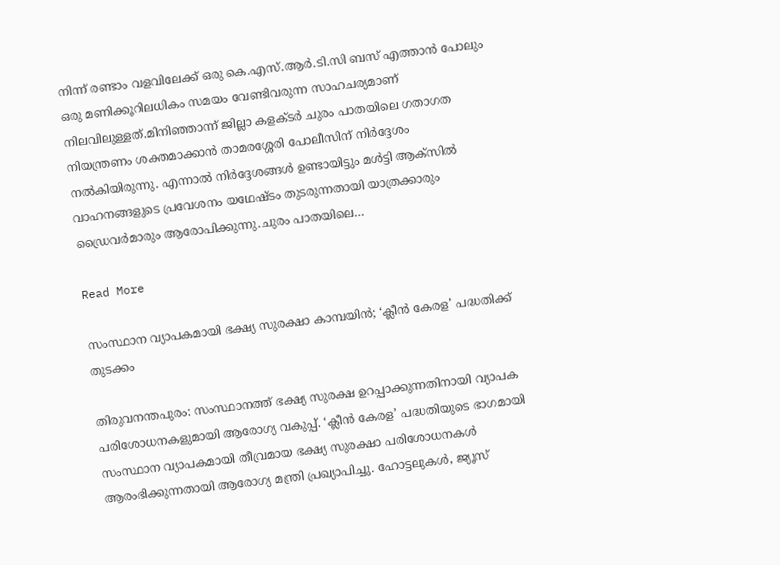നിന്ന് രണ്ടാം വളവിലേക്ക് ഒരു കെ.എസ്.ആർ.ടി.സി ബസ് എത്താൻ പോലും ഒരു മണിക്കൂറിലധികം സമയം വേണ്ടിവരുന്ന സാഹചര്യമാണ് നിലവിലുള്ളത്.മിനിഞ്ഞാന്ന് ജില്ലാ കളക്ടർ ചുരം പാതയിലെ ഗതാഗത നിയന്ത്രണം ശക്തമാക്കാൻ താമരശ്ശേരി പോലീസിന് നിർദ്ദേശം നൽകിയിരുന്നു. എന്നാൽ നിർദ്ദേശങ്ങൾ ഉണ്ടായിട്ടും മൾട്ടി ആക്സിൽ വാഹനങ്ങളുടെ പ്രവേശനം യഥേഷ്ടം തുടരുന്നതായി യാത്രക്കാരും ഡ്രൈവർമാരും ആരോപിക്കുന്നു.ചുരം പാതയിലെ…

Read More

സംസ്ഥാന വ്യാപകമായി ഭക്ഷ്യ സുരക്ഷാ കാമ്പയിൻ; ‘ക്ലീൻ കേരള’ പദ്ധതിക്ക് തുടക്കം

തിരുവനന്തപുരം: സംസ്ഥാനത്ത് ഭക്ഷ്യ സുരക്ഷ ഉറപ്പാക്കുന്നതിനായി വ്യാപക പരിശോധനകളുമായി ആരോഗ്യ വകുപ്പ്. ‘ക്ലീൻ കേരള’ പദ്ധതിയുടെ ഭാഗമായി സംസ്ഥാന വ്യാപകമായി തീവ്രമായ ഭക്ഷ്യ സുരക്ഷാ പരിശോധനകൾ ആരംഭിക്കുന്നതായി ആരോഗ്യ മന്ത്രി പ്രഖ്യാപിച്ചു. ഹോട്ടലുകൾ, ജ്യൂസ്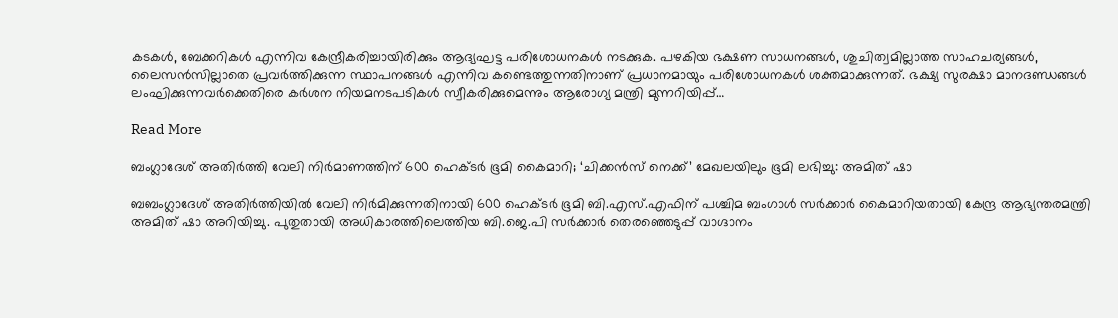കടകൾ, ബേക്കറികൾ എന്നിവ കേന്ദ്രീകരിച്ചായിരിക്കും ആദ്യഘട്ട പരിശോധനകൾ നടക്കുക. പഴകിയ ഭക്ഷണ സാധനങ്ങൾ, ശുചിത്വമില്ലാത്ത സാഹചര്യങ്ങൾ, ലൈസൻസില്ലാതെ പ്രവർത്തിക്കുന്ന സ്ഥാപനങ്ങൾ എന്നിവ കണ്ടെത്തുന്നതിനാണ് പ്രധാനമായും പരിശോധനകൾ ശക്തമാക്കുന്നത്. ഭക്ഷ്യ സുരക്ഷാ മാനദണ്ഡങ്ങൾ ലംഘിക്കുന്നവർക്കെതിരെ കർശന നിയമനടപടികൾ സ്വീകരിക്കുമെന്നും ആരോഗ്യ മന്ത്രി മുന്നറിയിപ്പ്…

Read More

ബംഗ്ലാദേശ് അതിർത്തി വേലി നിർമാണത്തിന് 600 ഹെക്ടർ ഭൂമി കൈമാറി; ‘ചിക്കൻസ് നെക്ക്’ മേഖലയിലും ഭൂമി ലഭിച്ചു: അമിത് ഷാ

ബബംഗ്ലാദേശ് അതിർത്തിയിൽ വേലി നിർമിക്കുന്നതിനായി 600 ഹെക്ടർ ഭൂമി ബി.എസ്.എഫിന് പശ്ചിമ ബംഗാൾ സർക്കാർ കൈമാറിയതായി കേന്ദ്ര ആഭ്യന്തരമന്ത്രി അമിത് ഷാ അറിയിച്ചു. പുതുതായി അധികാരത്തിലെത്തിയ ബി.ജെ.പി സർക്കാർ തെരഞ്ഞെടുപ്പ് വാഗ്ദാനം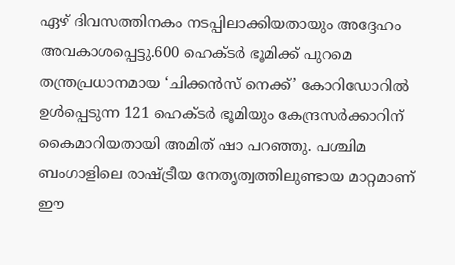ഏഴ് ദിവസത്തിനകം നടപ്പിലാക്കിയതായും അദ്ദേഹം അവകാശപ്പെട്ടു.600 ഹെക്ടർ ഭൂമിക്ക് പുറമെ തന്ത്രപ്രധാനമായ ‘ചിക്കൻസ് നെക്ക്’ കോറിഡോറിൽ ഉൾപ്പെടുന്ന 121 ഹെക്ടർ ഭൂമിയും കേന്ദ്രസർക്കാറിന് കൈമാറിയതായി അമിത് ഷാ പറഞ്ഞു. പശ്ചിമ ബംഗാളിലെ രാഷ്ട്രീയ നേതൃത്വത്തിലുണ്ടായ മാറ്റമാണ് ഈ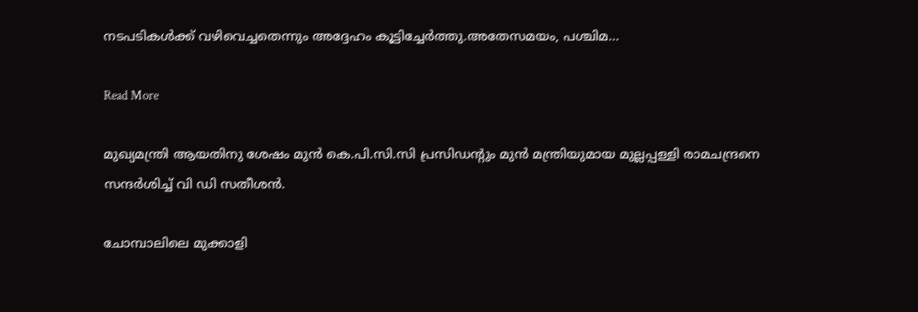നടപടികൾക്ക് വഴിവെച്ചതെന്നും അദ്ദേഹം കൂട്ടിച്ചേർത്തു.അതേസമയം, പശ്ചിമ…

Read More

മുഖ്യമന്ത്രി ആയതിനു ശേഷം മുൻ കെ.പി.സി.സി പ്രസിഡന്റും മുൻ മന്ത്രിയുമായ മുല്ലപ്പള്ളി രാമചന്ദ്രനെ സന്ദർശിച്ച് വി ഡി സതീശൻ.

ചോമ്പാലിലെ മുക്കാളി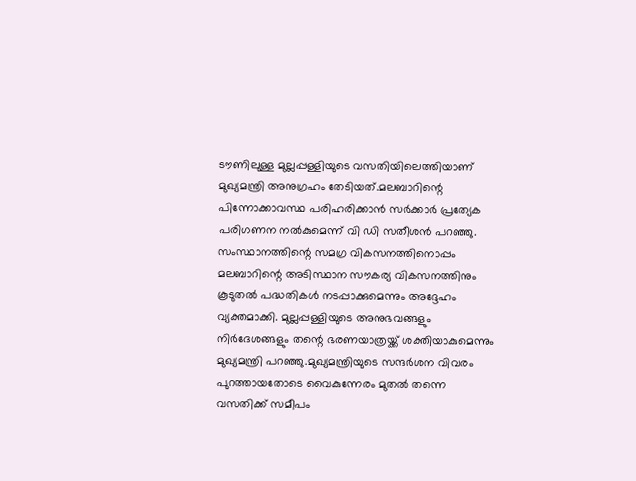ടൗണിലുള്ള മുല്ലപ്പള്ളിയുടെ വസതിയിലെത്തിയാണ് മുഖ്യമന്ത്രി അനുഗ്രഹം തേടിയത്.മലബാറിന്റെ പിന്നോക്കാവസ്ഥ പരിഹരിക്കാൻ സർക്കാർ പ്രത്യേക പരിഗണന നൽകുമെന്ന് വി ഡി സതീശൻ പറഞ്ഞു. സംസ്ഥാനത്തിന്റെ സമഗ്ര വികസനത്തിനൊപ്പം മലബാറിന്റെ അടിസ്ഥാന സൗകര്യ വികസനത്തിനും കൂടുതൽ പദ്ധതികൾ നടപ്പാക്കുമെന്നും അദ്ദേഹം വ്യക്തമാക്കി. മുല്ലപ്പള്ളിയുടെ അനുഭവങ്ങളും നിർദേശങ്ങളും തന്റെ ഭരണയാത്രയ്ക്ക് ശക്തിയാകുമെന്നും മുഖ്യമന്ത്രി പറഞ്ഞു.മുഖ്യമന്ത്രിയുടെ സന്ദർശന വിവരം പുറത്തായതോടെ വൈകുന്നേരം മുതൽ തന്നെ വസതിക്ക് സമീപം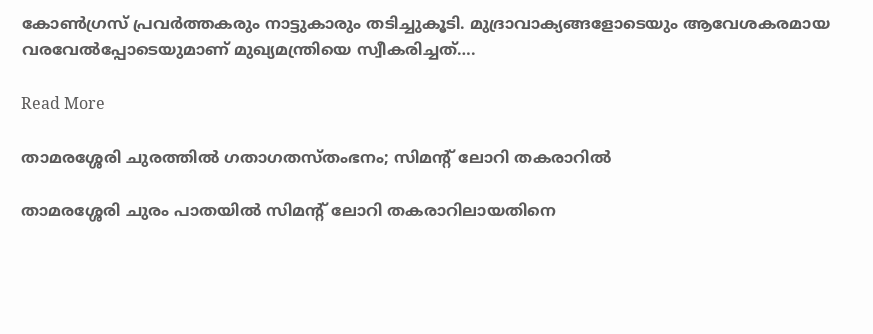കോൺഗ്രസ് പ്രവർത്തകരും നാട്ടുകാരും തടിച്ചുകൂടി. മുദ്രാവാക്യങ്ങളോടെയും ആവേശകരമായ വരവേൽപ്പോടെയുമാണ് മുഖ്യമന്ത്രിയെ സ്വീകരിച്ചത്….

Read More

താമരശ്ശേരി ചുരത്തിൽ ഗതാഗതസ്തംഭനം; സിമന്റ് ലോറി തകരാറിൽ

താമരശ്ശേരി ചുരം പാതയിൽ സിമന്റ് ലോറി തകരാറിലായതിനെ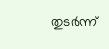തുടർന്ന്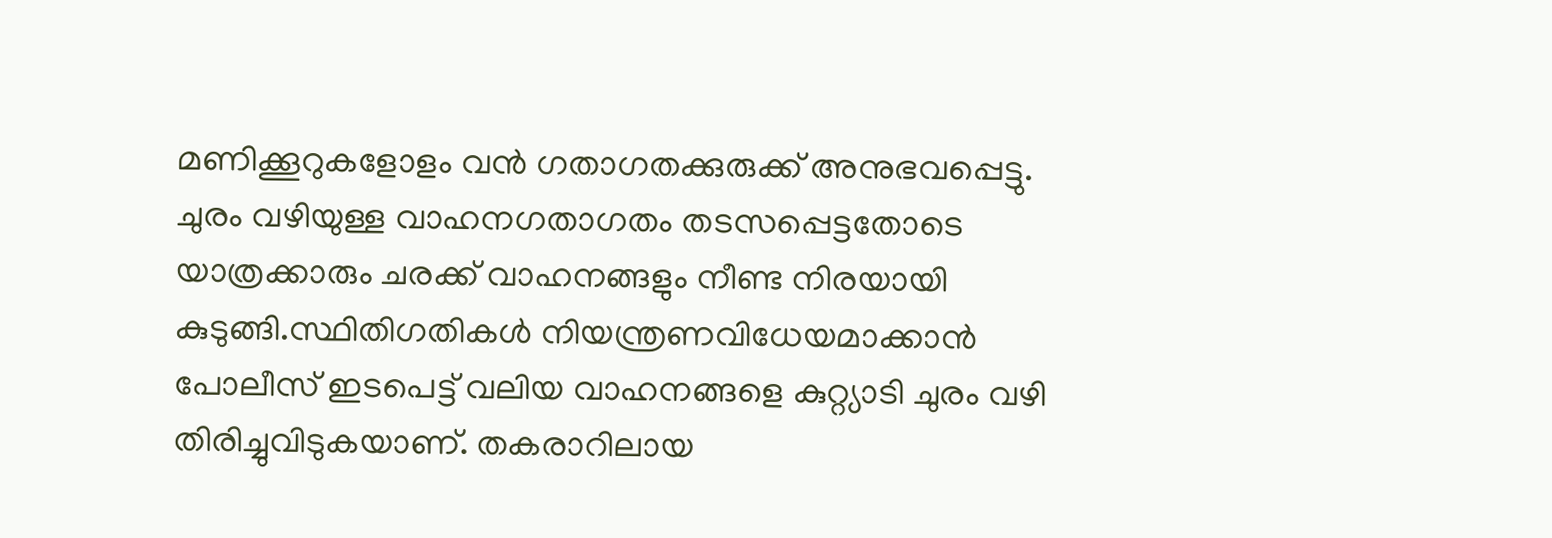മണിക്കൂറുകളോളം വൻ ഗതാഗതക്കുരുക്ക് അനുഭവപ്പെട്ടു. ചുരം വഴിയുള്ള വാഹനഗതാഗതം തടസപ്പെട്ടതോടെ യാത്രക്കാരും ചരക്ക് വാഹനങ്ങളും നീണ്ട നിരയായി കുടുങ്ങി.സ്ഥിതിഗതികൾ നിയന്ത്രണവിധേയമാക്കാൻ പോലീസ് ഇടപെട്ട് വലിയ വാഹനങ്ങളെ കുറ്റ്യാടി ചുരം വഴി തിരിച്ചുവിടുകയാണ്. തകരാറിലായ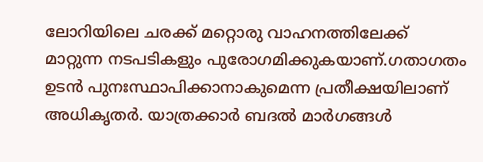ലോറിയിലെ ചരക്ക് മറ്റൊരു വാഹനത്തിലേക്ക് മാറ്റുന്ന നടപടികളും പുരോഗമിക്കുകയാണ്.ഗതാഗതം ഉടൻ പുനഃസ്ഥാപിക്കാനാകുമെന്ന പ്രതീക്ഷയിലാണ് അധികൃതർ. യാത്രക്കാർ ബദൽ മാർഗങ്ങൾ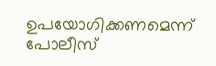ഉപയോഗിക്കണമെന്ന് പോലീസ്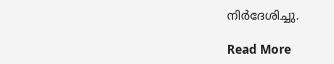നിർദേശിച്ചു.

Read More